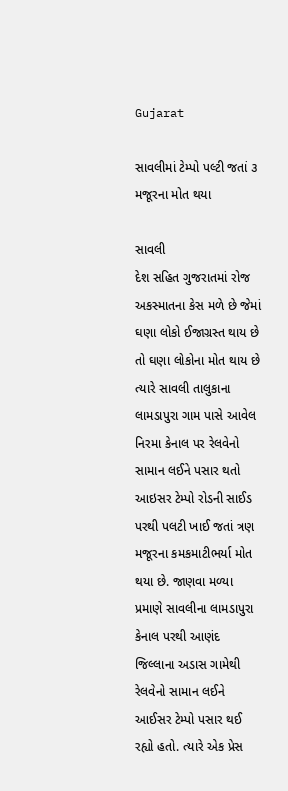Gujarat

સાવલીમાં ટેમ્પો પલ્ટી જતાં ૩ મજૂરના મોત થયા

સાવલી
દેશ સહિત ગુજરાતમાં રોજ અકસ્માતના કેસ મળે છે જેમાં ઘણા લોકો ઈજાગ્રસ્ત થાય છે તો ઘણા લોકોના મોત થાય છે ત્યારે સાવલી તાલુકાના લામડાપુરા ગામ પાસે આવેલ નિરમા કેનાલ પર રેલવેનો સામાન લઈને પસાર થતો આઇસર ટેમ્પો રોડની સાઈડ પરથી પલટી ખાઈ જતાં ત્રણ મજૂરના કમકમાટીભર્યા મોત થયા છે. જાણવા મળ્યા પ્રમાણે સાવલીના લામડાપુરા કેનાલ પરથી આણંદ જિલ્લાના અડાસ ગામેથી રેલવેનો સામાન લઈને આઈસર ટેમ્પો પસાર થઈ રહ્યો હતો. ત્યારે એક પ્રેસ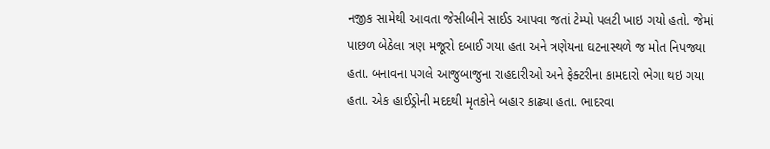નજીક સામેથી આવતા જેસીબીને સાઈડ આપવા જતાં ટેમ્પો પલટી ખાઇ ગયો હતો. જેમાં પાછળ બેઠેલા ત્રણ મજૂરો દબાઈ ગયા હતા અને ત્રણેયના ઘટનાસ્થળે જ મોત નિપજ્યા હતા. બનાવના પગલે આજુબાજુના રાહદારીઓ અને ફેક્ટરીના કામદારો ભેગા થઇ ગયા હતા. એક હાઈડ્રોની મદદથી મૃતકોને બહાર કાઢ્યા હતા. ભાદરવા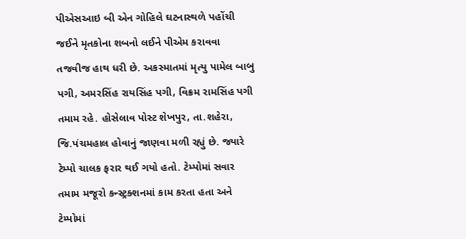પીએસઆઇ બી એન ગોહિલે ઘટનાસ્થળે પહોંચી જઈને મૃતકોના શબનો લઈને પીએમ કરાવવા તજવીજ હાથ ધરી છે. અકસ્માતમાં મૃત્યુ પામેલ બાબુ પગી, અમરસિંહ રાયસિંહ પગી, વિક્રમ રામસિંહ પગી તમામ રહે. હોસેલાવ પોસ્ટ શેખપુર, તા.શહેરા, જિ.પંચમહાલ હોવાનું જાણવા મળી રહ્યું છે. જ્યારે ટેમ્પો ચાલક ફરાર થઈ ગયો હતો. ટેમ્પોમાં સવાર તમામ મજૂરો કન્સ્ટ્રક્શનમાં કામ કરતા હતા અને ટેમ્પોમાં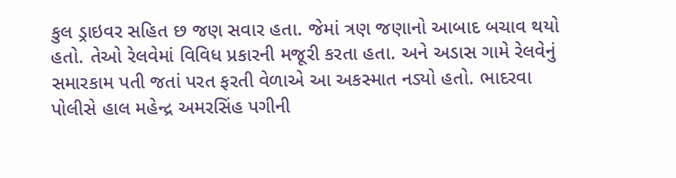કુલ ડ્રાઇવર સહિત છ જણ સવાર હતા. જેમાં ત્રણ જણાનો આબાદ બચાવ થયો હતો. તેઓ રેલવેમાં વિવિધ પ્રકારની મજૂરી કરતા હતા. અને અડાસ ગામે રેલવેનું સમારકામ પતી જતાં પરત ફરતી વેળાએ આ અકસ્માત નડ્યો હતો. ભાદરવા પોલીસે હાલ મહેન્દ્ર અમરસિંહ પગીની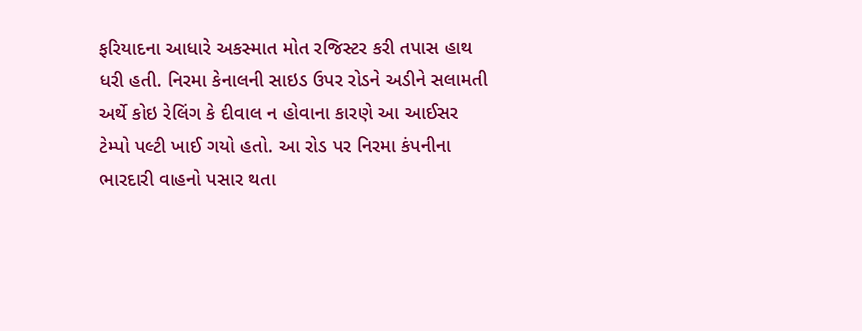ફરિયાદના આધારે અકસ્માત મોત રજિસ્ટર કરી તપાસ હાથ ધરી હતી. નિરમા કેનાલની સાઇડ ઉપર રોડને અડીને સલામતી અર્થે કોઇ રેલિંગ કે દીવાલ ન હોવાના કારણે આ આઈસર ટેમ્પો પલ્ટી ખાઈ ગયો હતો. આ રોડ પર નિરમા કંપનીના ભારદારી વાહનો પસાર થતા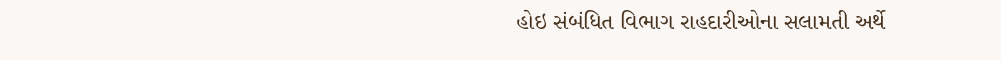હોઇ સંબંધિત વિભાગ રાહદારીઓના સલામતી અર્થે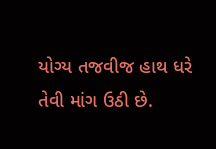યોગ્ય તજવીજ હાથ ધરે તેવી માંગ ઉઠી છે.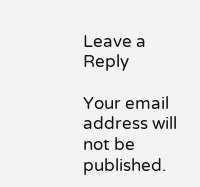Leave a Reply

Your email address will not be published.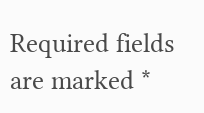Required fields are marked *